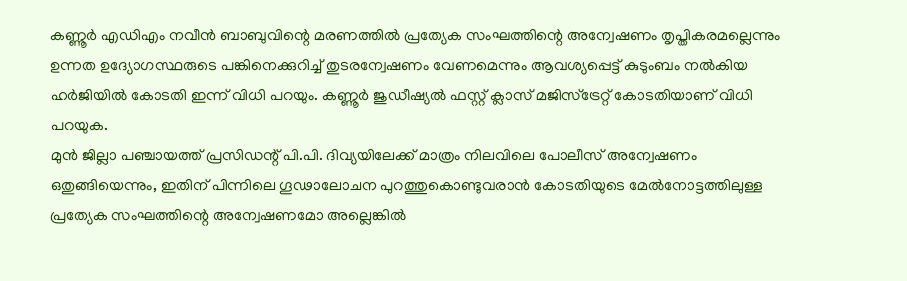കണ്ണൂർ എഡിഎം നവീൻ ബാബുവിന്റെ മരണത്തിൽ പ്രത്യേക സംഘത്തിന്റെ അന്വേഷണം തൃപ്തികരമല്ലെന്നും ഉന്നത ഉദ്യോഗസ്ഥരുടെ പങ്കിനെക്കുറിച്ച് തുടരന്വേഷണം വേണമെന്നും ആവശ്യപ്പെട്ട് കുടുംബം നൽകിയ ഹർജിയിൽ കോടതി ഇന്ന് വിധി പറയും. കണ്ണൂർ ജുഡീഷ്യൽ ഫസ്റ്റ് ക്ലാസ് മജിസ്ട്രേറ്റ് കോടതിയാണ് വിധി പറയുക.
മുൻ ജില്ലാ പഞ്ചായത്ത് പ്രസിഡന്റ് പി.പി. ദിവ്യയിലേക്ക് മാത്രം നിലവിലെ പോലീസ് അന്വേഷണം ഒതുങ്ങിയെന്നും, ഇതിന് പിന്നിലെ ഗൂഢാലോചന പുറത്തുകൊണ്ടുവരാൻ കോടതിയുടെ മേൽനോട്ടത്തിലുള്ള പ്രത്യേക സംഘത്തിന്റെ അന്വേഷണമോ അല്ലെങ്കിൽ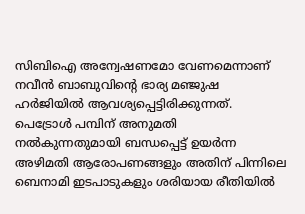സിബിഐ അന്വേഷണമോ വേണമെന്നാണ് നവീൻ ബാബുവിന്റെ ഭാര്യ മഞ്ജുഷ ഹർജിയിൽ ആവശ്യപ്പെട്ടിരിക്കുന്നത്.
പെട്രോൾ പമ്പിന് അനുമതി നൽകുന്നതുമായി ബന്ധപ്പെട്ട് ഉയർന്ന അഴിമതി ആരോപണങ്ങളും അതിന് പിന്നിലെ ബെനാമി ഇടപാടുകളും ശരിയായ രീതിയിൽ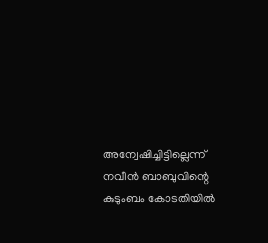അന്വേഷിച്ചിട്ടില്ലെന്ന് നവീൻ ബാബുവിന്റെ കുടുംബം കോടതിയിൽ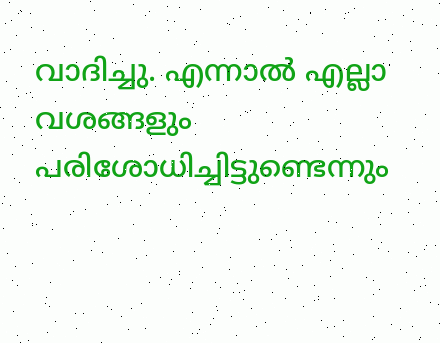വാദിച്ചു. എന്നാൽ എല്ലാ വശങ്ങളും പരിശോധിച്ചിട്ടുണ്ടെന്നും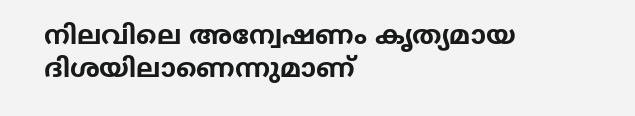നിലവിലെ അന്വേഷണം കൃത്യമായ ദിശയിലാണെന്നുമാണ്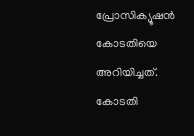പ്രോസിക്യൂഷൻ കോടതിയെ അറിയിച്ചത്. കോടതി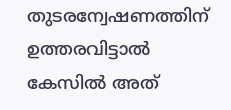തുടരന്വേഷണത്തിന് ഉത്തരവിട്ടാൽ കേസിൽ അത്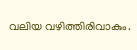വലിയ വഴിത്തിരിവാകും.